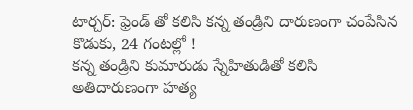టార్చర్: ఫ్రెండ్ తో కలిసి కన్న తండ్రిని దారుణంగా చంపేసిన కొడుకు, 24 గంటల్లో !
కన్న తండ్రిని కుమారుడు స్నేహితుడితో కలిసి అతిదారుణంగా హత్య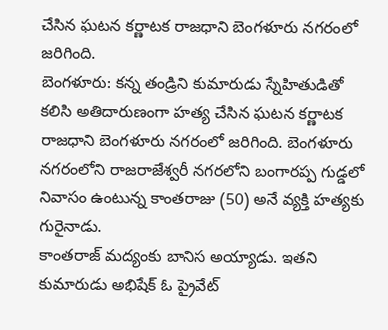చేసిన ఘటన కర్ణాటక రాజధాని బెంగళూరు నగరంలో జరిగింది.
బెంగళూరు: కన్న తండ్రిని కుమారుడు స్నేహితుడితో కలిసి అతిదారుణంగా హత్య చేసిన ఘటన కర్ణాటక రాజధాని బెంగళూరు నగరంలో జరిగింది. బెంగళూరు నగరంలోని రాజరాజేశ్వరీ నగరలోని బంగారప్ప గుడ్డలో నివాసం ఉంటున్న కాంతరాజు (50) అనే వ్యక్తి హత్యకు గురైనాడు.
కాంతరాజ్ మద్యంకు బానిస అయ్యాడు. ఇతని కుమారుడు అభిషేక్ ఓ ప్రైవేట్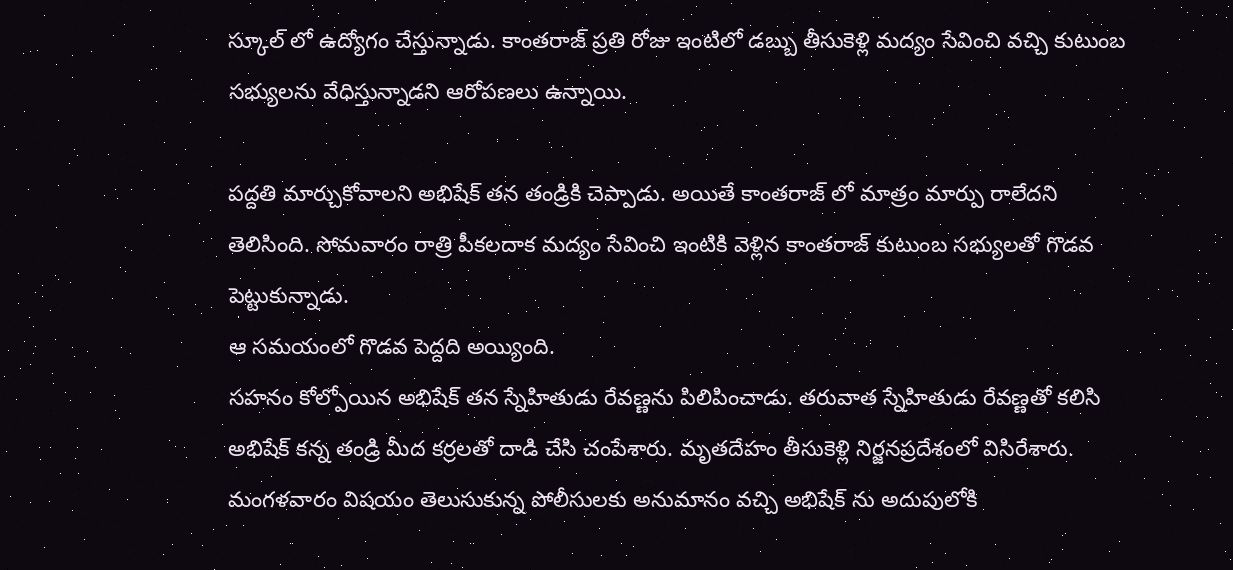స్కూల్ లో ఉద్యోగం చేస్తున్నాడు. కాంతరాజ్ ప్రతి రోజు ఇంటిలో డబ్బు తీసుకెళ్లి మద్యం సేవించి వచ్చి కుటుంబ సభ్యులను వేధిస్తున్నాడని ఆరోపణలు ఉన్నాయి.

పద్దతి మార్చుకోవాలని అభిషేక్ తన తండ్రికి చెప్పాడు. అయితే కాంతరాజ్ లో మాత్రం మార్పు రాలేదని తెలిసింది. సోమవారం రాత్రి పీకలదాక మద్యం సేవించి ఇంటికి వెళ్లిన కాంతరాజ్ కుటుంబ సభ్యులతో గొడవ పెట్టుకున్నాడు.
ఆ సమయంలో గొడవ పెద్దది అయ్యింది.
సహనం కోల్పోయిన అభిషేక్ తన స్నేహితుడు రేవణ్ణను పిలిపించాడు. తరువాత స్నేహితుడు రేవణ్ణతో కలిసి అభిషేక్ కన్న తండ్రి మీద కర్రలతో దాడి చేసి చంపేశారు. మృతదేహం తీసుకెళ్లి నిర్జనప్రదేశంలో విసిరేశారు. మంగళవారం విషయం తెలుసుకున్న పోలీసులకు అనుమానం వచ్చి అభిషేక్ ను అదుపులోకి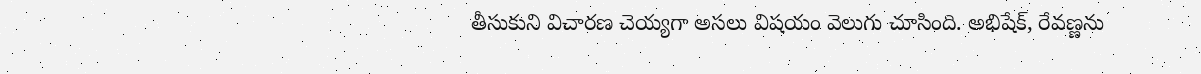తీసుకుని విచారణ చెయ్యగా అసలు విషయం వెలుగు చూసింది. అభిషేక్, రేవణ్ణను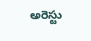అరెస్టు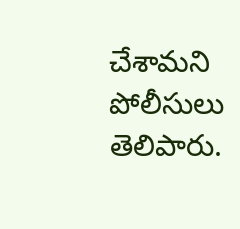చేశామని పోలీసులు తెలిపారు.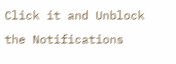Click it and Unblock the Notifications